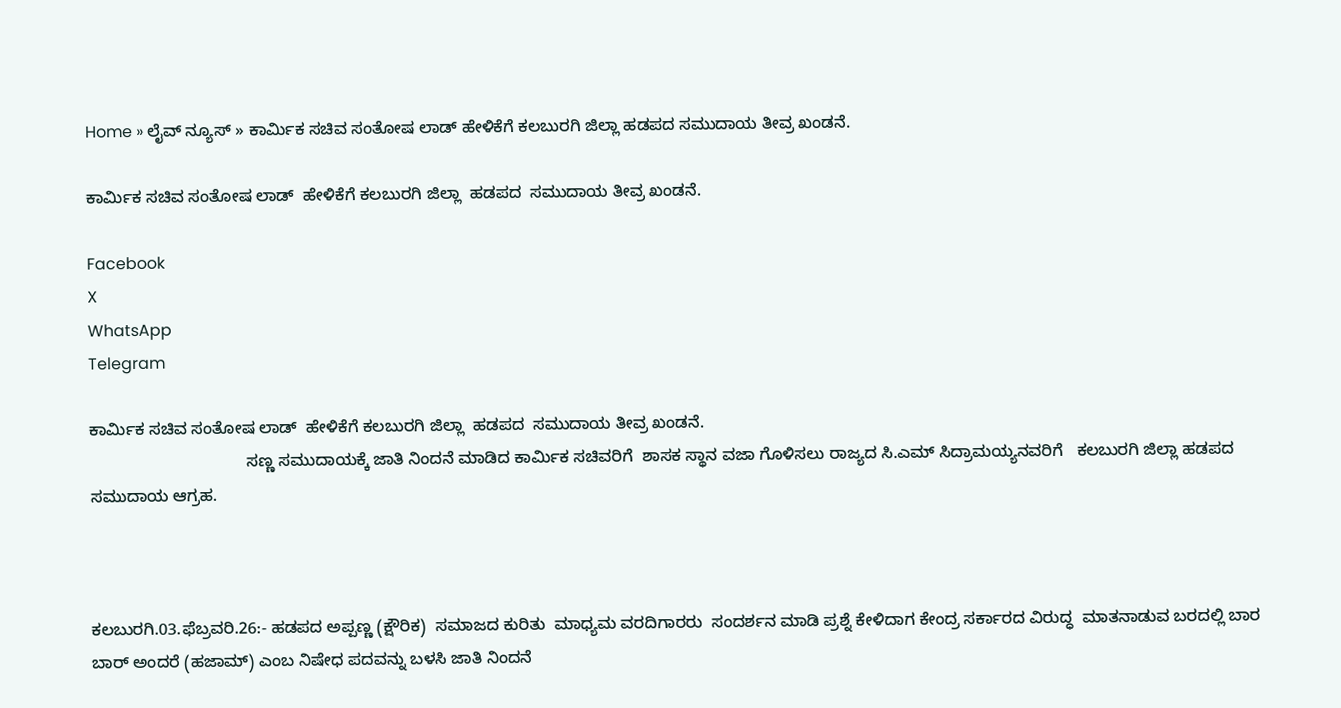Home » ಲೈವ್ ನ್ಯೂಸ್ » ಕಾರ್ಮಿಕ ಸಚಿವ ಸಂತೋಷ ಲಾಡ್ ಹೇಳಿಕೆಗೆ ಕಲಬುರಗಿ ಜಿಲ್ಲಾ ಹಡಪದ ಸಮುದಾಯ ತೀವ್ರ ಖಂಡನೆ.

ಕಾರ್ಮಿಕ ಸಚಿವ ಸಂತೋಷ ಲಾಡ್  ಹೇಳಿಕೆಗೆ ಕಲಬುರಗಿ ಜಿಲ್ಲಾ  ಹಡಪದ  ಸಮುದಾಯ ತೀವ್ರ ಖಂಡನೆ.

Facebook
X
WhatsApp
Telegram

ಕಾರ್ಮಿಕ ಸಚಿವ ಸಂತೋಷ ಲಾಡ್  ಹೇಳಿಕೆಗೆ ಕಲಬುರಗಿ ಜಿಲ್ಲಾ  ಹಡಪದ  ಸಮುದಾಯ ತೀವ್ರ ಖಂಡನೆ.
                                  ಸಣ್ಣ ಸಮುದಾಯಕ್ಕೆ ಜಾತಿ ನಿಂದನೆ ಮಾಡಿದ ಕಾರ್ಮಿಕ ಸಚಿವರಿಗೆ  ಶಾಸಕ ಸ್ಥಾನ ವಜಾ ಗೊಳಿಸಲು ರಾಜ್ಯದ ಸಿ.ಎಮ್ ಸಿದ್ರಾಮಯ್ಯನವರಿಗೆ   ಕಲಬುರಗಿ ಜಿಲ್ಲಾ ಹಡಪದ ಸಮುದಾಯ ಆಗ್ರಹ.



ಕಲಬುರಗಿ.03.ಫೆಬ್ರವರಿ.26:- ಹಡಪದ ಅಪ್ಪಣ್ಣ (ಕ್ಷೌರಿಕ)  ಸಮಾಜದ ಕುರಿತು  ಮಾಧ್ಯಮ ವರದಿಗಾರರು  ಸಂದರ್ಶನ ಮಾಡಿ ಪ್ರಶ್ನೆ ಕೇಳಿದಾಗ ಕೇಂದ್ರ ಸರ್ಕಾರದ ವಿರುದ್ಧ  ಮಾತನಾಡುವ ಬರದಲ್ಲಿ ಬಾರ ಬಾರ್ ಅಂದರೆ (ಹಜಾಮ್) ಎಂಬ ನಿಷೇಧ ಪದವನ್ನು ಬಳಸಿ ಜಾತಿ ನಿಂದನೆ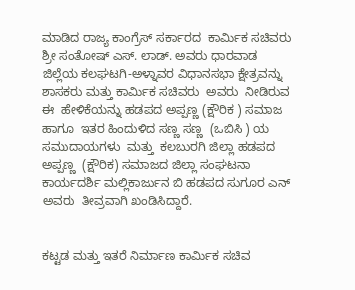ಮಾಡಿದ ರಾಜ್ಯ ಕಾಂಗ್ರೆಸ್ ಸರ್ಕಾರದ  ಕಾರ್ಮಿಕ ಸಚಿವರು ಶ್ರೀ ಸಂತೋಷ್ ಎಸ್. ಲಾಡ್. ಅವರು ಧಾರವಾಡ ಜಿಲ್ಲೆಯ ಕಲಘಟಗಿ-ಅಳ್ನಾವರ ವಿಧಾನಸಭಾ ಕ್ಷೇತ್ರವನ್ನು ಶಾಸಕರು ಮತ್ತು ಕಾರ್ಮಿಕ ಸಚಿವರು  ಅವರು  ನೀಡಿರುವ ಈ  ಹೇಳಿಕೆಯನ್ನು ಹಡಪದ ಅಪ್ಪಣ್ಣ (ಕ್ಷೌರಿಕ ) ಸಮಾಜ ಹಾಗೂ  ಇತರ ಹಿಂದುಳಿದ ಸಣ್ಣ ಸಣ್ಣ  (ಒಬಿಸಿ ) ಯ  ಸಮುದಾಯಗಳು  ಮತ್ತು  ಕಲಬುರಗಿ ಜಿಲ್ಲಾ ಹಡಪದ ಅಪ್ಪಣ್ಣ  (ಕ್ಷೌರಿಕ) ಸಮಾಜದ ಜಿಲ್ಲಾ ಸಂಘಟನಾ ಕಾರ್ಯದರ್ಶಿ ಮಲ್ಲಿಕಾರ್ಜುನ ಬಿ ಹಡಪದ ಸುಗೂರ ಎನ್ ಅವರು  ತೀವ್ರವಾಗಿ ಖಂಡಿಸಿದ್ದಾರೆ.


ಕಟ್ಟಡ ಮತ್ತು ಇತರೆ ನಿರ್ಮಾಣ ಕಾರ್ಮಿಕ ಸಚಿವ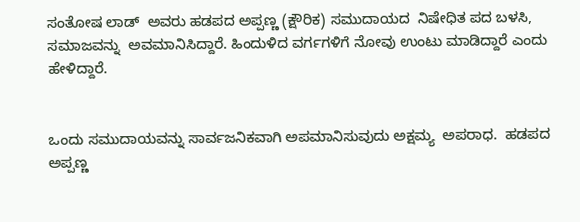ಸಂತೋಷ ಲಾಡ್  ಅವರು ಹಡಪದ ಅಪ್ಪಣ್ಣ (ಕ್ಷೌರಿಕ) ಸಮುದಾಯದ  ನಿಷೇಧಿತ ಪದ ಬಳಸಿ, ಸಮಾಜವನ್ನು  ಅವಮಾನಿಸಿದ್ದಾರೆ. ಹಿಂದುಳಿದ ವರ್ಗಗಳಿಗೆ ನೋವು ಉಂಟು ಮಾಡಿದ್ದಾರೆ ಎಂದು ಹೇಳಿದ್ದಾರೆ.


ಒಂದು ಸಮುದಾಯವನ್ನು ಸಾರ್ವಜನಿಕವಾಗಿ ಅಪಮಾನಿಸುವುದು ಅಕ್ಷಮ್ಯ  ಅಪರಾಧ.  ಹಡಪದ ಅಪ್ಪಣ್ಣ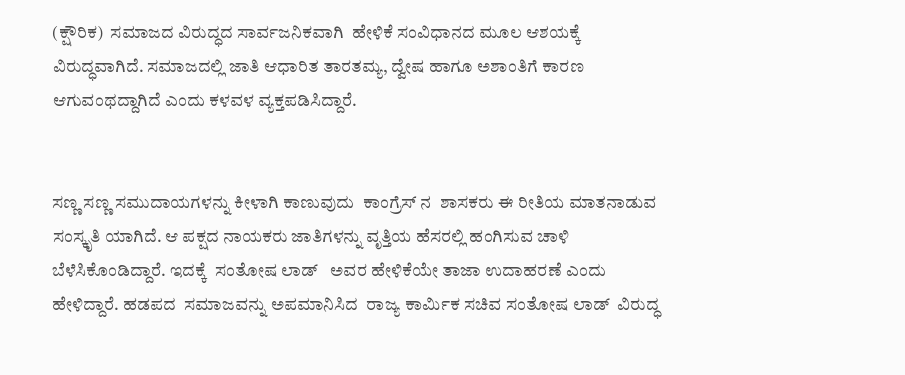(ಕ್ಷೌರಿಕ)  ಸಮಾಜದ ವಿರುದ್ಧದ ಸಾರ್ವಜನಿಕವಾಗಿ  ಹೇಳಿಕೆ ಸಂವಿಧಾನದ ಮೂಲ ಆಶಯಕ್ಕೆ ವಿರುದ್ಧವಾಗಿದೆ. ಸಮಾಜದಲ್ಲಿ ಜಾತಿ ಆಧಾರಿತ ತಾರತಮ್ಯ, ದ್ವೇಷ ಹಾಗೂ ಅಶಾಂತಿಗೆ ಕಾರಣ ಆಗುವಂಥದ್ದಾಗಿದೆ ಎಂದು ಕಳವಳ ವ್ಯಕ್ತಪಡಿಸಿದ್ದಾರೆ.


ಸಣ್ಣ ಸಣ್ಣ ಸಮುದಾಯಗಳನ್ನು ಕೀಳಾಗಿ ಕಾಣುವುದು  ಕಾಂಗ್ರೆಸ್ ನ  ಶಾಸಕರು ಈ ರೀತಿಯ ಮಾತನಾಡುವ  ಸಂಸ್ಕೃತಿ ಯಾಗಿದೆ. ಆ ಪಕ್ಷದ ನಾಯಕರು ಜಾತಿಗಳನ್ನು ವೃತ್ತಿಯ ಹೆಸರಲ್ಲಿ ಹಂಗಿಸುವ ಚಾಳಿ ಬೆಳೆಸಿಕೊಂಡಿದ್ದಾರೆ. ಇದಕ್ಕೆ  ಸಂತೋಷ ಲಾಡ್   ಅವರ ಹೇಳಿಕೆಯೇ ತಾಜಾ ಉದಾಹರಣೆ ಎಂದು ಹೇಳಿದ್ದಾರೆ. ಹಡಪದ  ಸಮಾಜವನ್ನು ಅಪಮಾನಿಸಿದ  ರಾಜ್ಯ ಕಾರ್ಮಿಕ ಸಚಿವ ಸಂತೋಷ ಲಾಡ್  ವಿರುದ್ಧ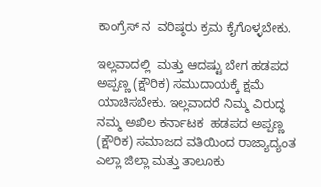ಕಾಂಗ್ರೆಸ್ ನ  ವರಿಷ್ಠರು ಕ್ರಮ ಕೈಗೊಳ್ಳಬೇಕು.

ಇಲ್ಲವಾದಲ್ಲಿ  ಮತ್ತು ಆದಷ್ಟು ಬೇಗ ಹಡಪದ ಅಪ್ಪಣ್ಣ (ಕ್ಷೌರಿಕ) ಸಮುದಾಯಕ್ಕೆ ಕ್ಷಮೆ ಯಾಚಿಸಬೇಕು. ಇಲ್ಲವಾದರೆ ನಿಮ್ಮ ವಿರುದ್ಧ  ನಮ್ಮ ಅಖಿಲ ಕರ್ನಾಟಕ  ಹಡಪದ ಅಪ್ಪಣ್ಣ (ಕ್ಷೌರಿಕ) ಸಮಾಜದ ವತಿಯಿಂದ ರಾಜ್ಯಾದ್ಯಂತ ಎಲ್ಲಾ ಜಿಲ್ಲಾ ಮತ್ತು ತಾಲೂಕು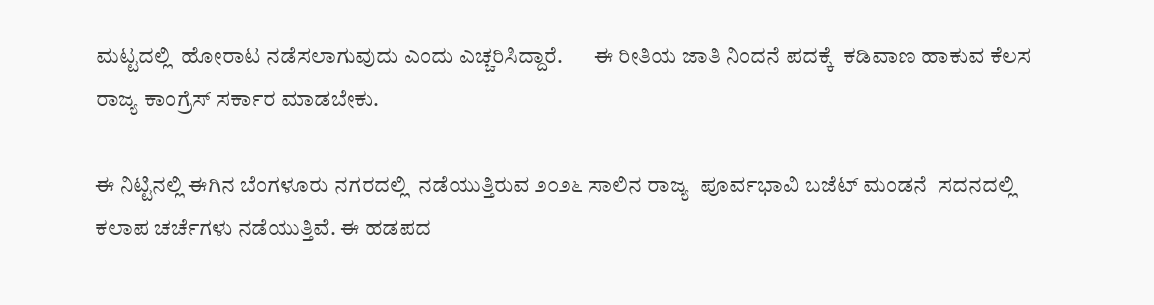ಮಟ್ಟದಲ್ಲಿ  ಹೋರಾಟ ನಡೆಸಲಾಗುವುದು ಎಂದು ಎಚ್ಚರಿಸಿದ್ದಾರೆ.       ಈ ರೀತಿಯ ಜಾತಿ ನಿಂದನೆ ಪದಕ್ಕೆ  ಕಡಿವಾಣ ಹಾಕುವ ಕೆಲಸ ರಾಜ್ಯ ಕಾಂಗ್ರೆಸ್ ಸರ್ಕಾರ ಮಾಡಬೇಕು.

ಈ ನಿಟ್ಟಿನಲ್ಲಿ ಈಗಿನ ಬೆಂಗಳೂರು ನಗರದಲ್ಲಿ  ನಡೆಯುತ್ತಿರುವ ೨೦೨೬ ಸಾಲಿನ ರಾಜ್ಯ  ಪೂರ್ವಭಾವಿ ಬಜೆಟ್ ಮಂಡನೆ  ಸದನದಲ್ಲಿ  ಕಲಾಪ ಚರ್ಚೆಗಳು ನಡೆಯುತ್ತಿವೆ. ಈ ಹಡಪದ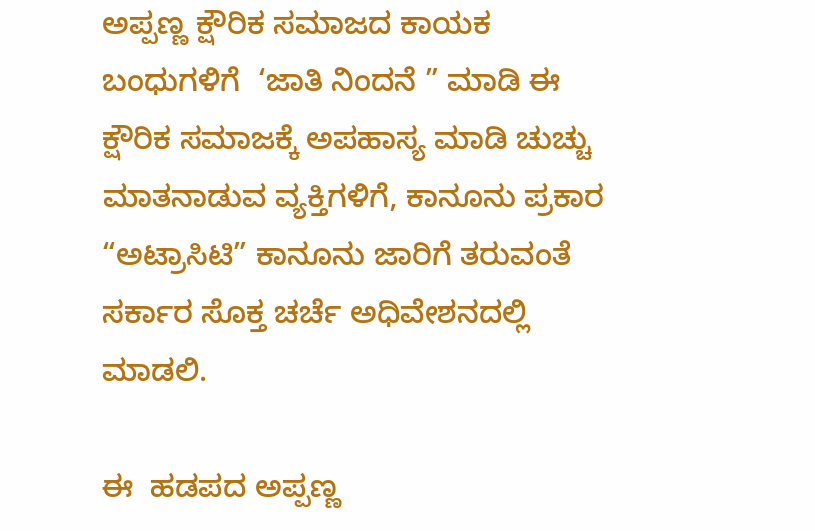ಅಪ್ಪಣ್ಣ ಕ್ಷೌರಿಕ ಸಮಾಜದ ಕಾಯಕ ಬಂಧುಗಳಿಗೆ  ‘ಜಾತಿ ನಿಂದನೆ ” ಮಾಡಿ ಈ ಕ್ಷೌರಿಕ ಸಮಾಜಕ್ಕೆ ಅಪಹಾಸ್ಯ ಮಾಡಿ ಚುಚ್ಚು  ಮಾತನಾಡುವ ವ್ಯಕ್ತಿಗಳಿಗೆ, ಕಾನೂನು ಪ್ರಕಾರ “ಅಟ್ರಾಸಿಟಿ” ಕಾನೂನು ಜಾರಿಗೆ ತರುವಂತೆ  ಸರ್ಕಾರ ಸೊಕ್ತ ಚರ್ಚೆ ಅಧಿವೇಶನದಲ್ಲಿ ಮಾಡಲಿ.

ಈ  ಹಡಪದ ಅಪ್ಪಣ್ಣ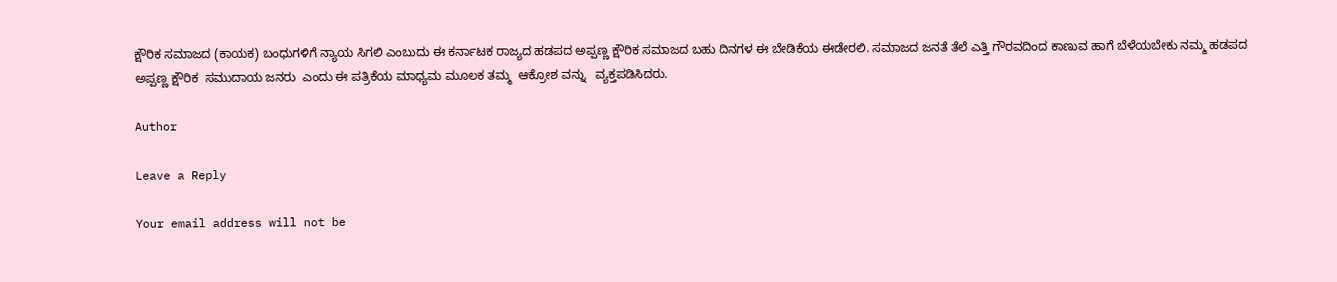ಕ್ಷೌರಿಕ ಸಮಾಜದ (ಕಾಯಕ) ಬಂಧುಗಳಿಗೆ ನ್ಯಾಯ ಸಿಗಲಿ ಎಂಬುದು ಈ ಕರ್ನಾಟಕ ರಾಜ್ಯದ ಹಡಪದ ಅಪ್ಪಣ್ಣ ಕ್ಷೌರಿಕ ಸಮಾಜದ ಬಹು ದಿನಗಳ ಈ ಬೇಡಿಕೆಯ ಈಡೇರಲಿ. ಸಮಾಜದ ಜನತೆ ತೆಲೆ ಎತ್ತಿ ಗೌರವದಿಂದ ಕಾಣುವ ಹಾಗೆ ಬೆಳೆಯಬೇಕು ನಮ್ಮ ಹಡಪದ ಅಪ್ಪಣ್ಣ ಕ್ಷೌರಿಕ  ಸಮುದಾಯ ಜನರು  ಎಂದು ಈ ಪತ್ರಿಕೆಯ ಮಾಧ್ಯಮ ಮೂಲಕ ತಮ್ಮ  ಆಕ್ರೋಶ ವನ್ನು   ವ್ಯಕ್ತಪಡಿಸಿದರು.

Author

Leave a Reply

Your email address will not be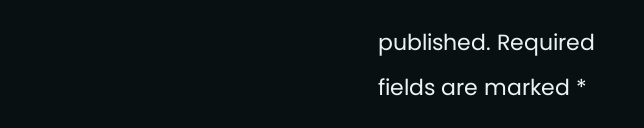published. Required fields are marked *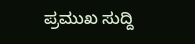ಪ್ರಮುಖ ಸುದ್ದಿ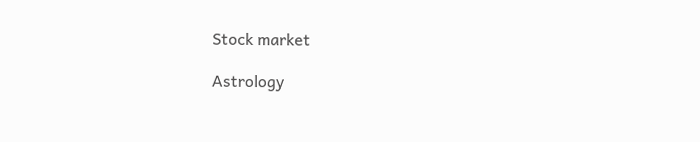Stock market

Astrology